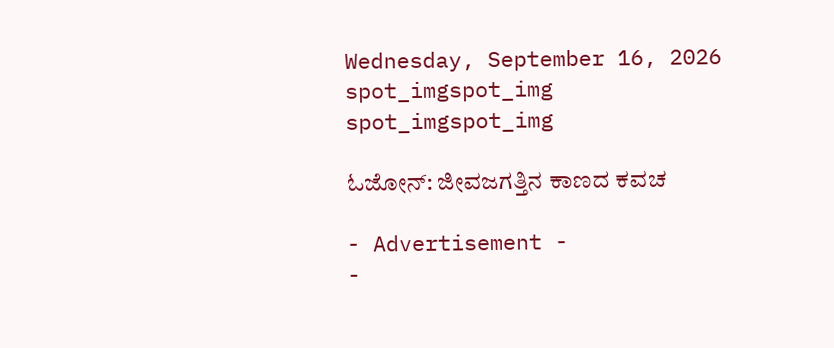Wednesday, September 16, 2026
spot_imgspot_img
spot_imgspot_img

ಓಜೋನ್: ಜೀವಜಗತ್ತಿನ ಕಾಣದ ಕವಚ

- Advertisement -
-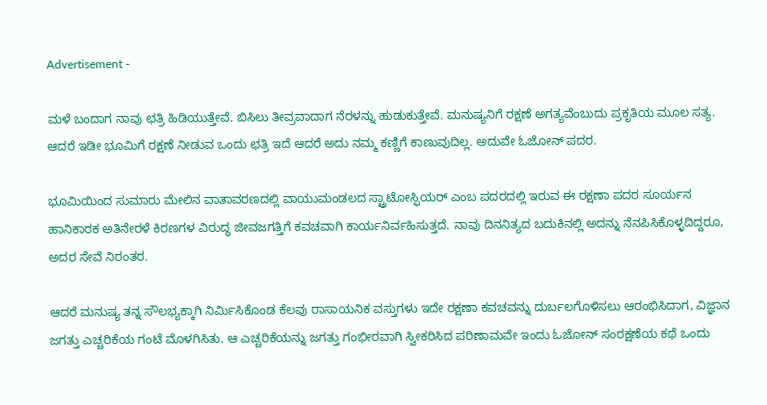Advertisement -

ಮಳೆ ಬಂದಾಗ ನಾವು ಛತ್ರಿ ಹಿಡಿಯುತ್ತೇವೆ. ಬಿಸಿಲು ತೀವ್ರವಾದಾಗ ನೆರಳನ್ನು ಹುಡುಕುತ್ತೇವೆ. ಮನುಷ್ಯನಿಗೆ ರಕ್ಷಣೆ ಅಗತ್ಯವೆಂಬುದು ಪ್ರಕೃತಿಯ ಮೂಲ ಸತ್ಯ. ಆದರೆ ಇಡೀ ಭೂಮಿಗೆ ರಕ್ಷಣೆ ನೀಡುವ ಒಂದು ಛತ್ರಿ ಇದೆ ಆದರೆ ಅದು ನಮ್ಮ ಕಣ್ಣಿಗೆ ಕಾಣುವುದಿಲ್ಲ. ಅದುವೇ ಓಜೋನ್ ಪದರ.

ಭೂಮಿಯಿಂದ ಸುಮಾರು ಮೇಲಿನ ವಾತಾವರಣದಲ್ಲಿ ವಾಯುಮಂಡಲದ ಸ್ಟ್ರಾಟೋಸ್ಫಿಯರ್ ಎಂಬ ಪದರದಲ್ಲಿ ಇರುವ ಈ ರಕ್ಷಣಾ ಪದರ ಸೂರ್ಯನ ಹಾನಿಕಾರಕ ಅತಿನೇರಳೆ ಕಿರಣಗಳ ವಿರುದ್ಧ ಜೀವಜಗತ್ತಿಗೆ ಕವಚವಾಗಿ ಕಾರ್ಯನಿರ್ವಹಿಸುತ್ತದೆ. ನಾವು ದಿನನಿತ್ಯದ ಬದುಕಿನಲ್ಲಿ ಅದನ್ನು ನೆನಪಿಸಿಕೊಳ್ಳದಿದ್ದರೂ, ಅದರ ಸೇವೆ ನಿರಂತರ.

ಆದರೆ ಮನುಷ್ಯ ತನ್ನ ಸೌಲಭ್ಯಕ್ಕಾಗಿ ನಿರ್ಮಿಸಿಕೊಂಡ ಕೆಲವು ರಾಸಾಯನಿಕ ವಸ್ತುಗಳು ಇದೇ ರಕ್ಷಣಾ ಕವಚವನ್ನು ದುರ್ಬಲಗೊಳಿಸಲು ಆರಂಭಿಸಿದಾಗ, ವಿಜ್ಞಾನ ಜಗತ್ತು ಎಚ್ಚರಿಕೆಯ ಗಂಟೆ ಮೊಳಗಿಸಿತು. ಆ ಎಚ್ಚರಿಕೆಯನ್ನು ಜಗತ್ತು ಗಂಭೀರವಾಗಿ ಸ್ವೀಕರಿಸಿದ ಪರಿಣಾಮವೇ ಇಂದು ಓಜೋನ್ ಸಂರಕ್ಷಣೆಯ ಕಥೆ ಒಂದು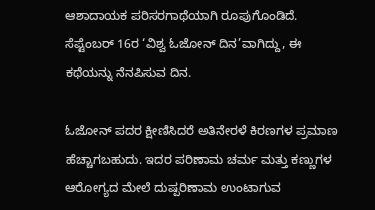ಆಶಾದಾಯಕ ಪರಿಸರಗಾಥೆಯಾಗಿ ರೂಪುಗೊಂಡಿದೆ. ಸೆಪ್ಟೆಂಬರ್ 16ರ ‘ವಿಶ್ವ ಓಜೋನ್ ದಿನ’ವಾಗಿದ್ದು, ಈ ಕಥೆಯನ್ನು ನೆನಪಿಸುವ ದಿನ.

ಓಜೋನ್ ಪದರ ಕ್ಷೀಣಿಸಿದರೆ ಅತಿನೇರಳೆ ಕಿರಣಗಳ ಪ್ರಮಾಣ ಹೆಚ್ಚಾಗಬಹುದು. ಇದರ ಪರಿಣಾಮ ಚರ್ಮ ಮತ್ತು ಕಣ್ಣುಗಳ ಆರೋಗ್ಯದ ಮೇಲೆ ದುಷ್ಪರಿಣಾಮ ಉಂಟಾಗುವ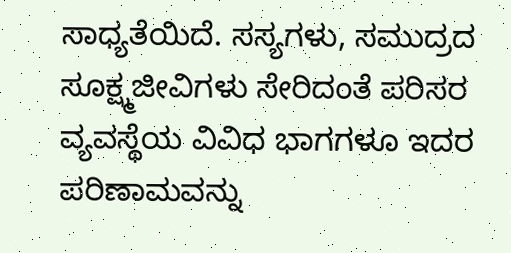ಸಾಧ್ಯತೆಯಿದೆ. ಸಸ್ಯಗಳು, ಸಮುದ್ರದ ಸೂಕ್ಷ್ಮಜೀವಿಗಳು ಸೇರಿದಂತೆ ಪರಿಸರ ವ್ಯವಸ್ಥೆಯ ವಿವಿಧ ಭಾಗಗಳೂ ಇದರ ಪರಿಣಾಮವನ್ನು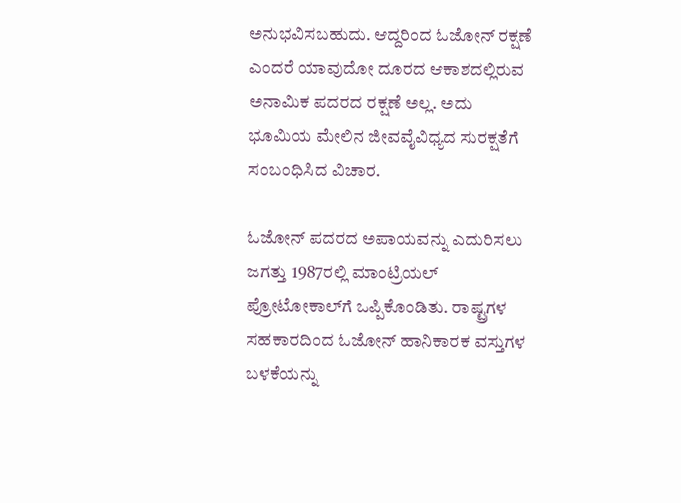ಅನುಭವಿಸಬಹುದು. ಆದ್ದರಿಂದ ಓಜೋನ್ ರಕ್ಷಣೆ ಎಂದರೆ ಯಾವುದೋ ದೂರದ ಆಕಾಶದಲ್ಲಿರುವ ಅನಾಮಿಕ ಪದರದ ರಕ್ಷಣೆ ಅಲ್ಲ. ಅದು ಭೂಮಿಯ ಮೇಲಿನ ಜೀವವೈವಿಧ್ಯದ ಸುರಕ್ಷತೆಗೆ ಸಂಬಂಧಿಸಿದ ವಿಚಾರ.

ಓಜೋನ್ ಪದರದ ಅಪಾಯವನ್ನು ಎದುರಿಸಲು ಜಗತ್ತು 1987ರಲ್ಲಿ ಮಾಂಟ್ರಿಯಲ್ ಪ್ರೋಟೋಕಾಲ್‌ಗೆ ಒಪ್ಪಿಕೊಂಡಿತು. ರಾಷ್ಟ್ರಗಳ ಸಹಕಾರದಿಂದ ಓಜೋನ್ ಹಾನಿಕಾರಕ ವಸ್ತುಗಳ ಬಳಕೆಯನ್ನು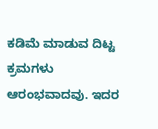ಕಡಿಮೆ ಮಾಡುವ ದಿಟ್ಟ ಕ್ರಮಗಳು ಆರಂಭವಾದವು. ಇದರ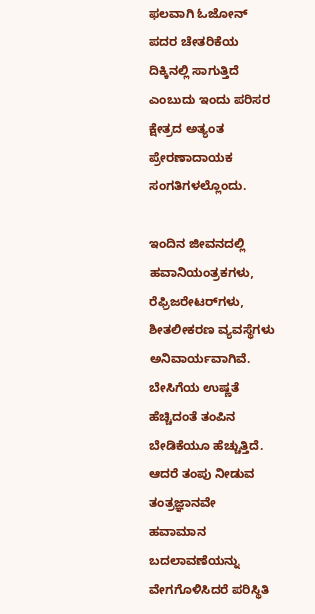ಫಲವಾಗಿ ಓಜೋನ್ ಪದರ ಚೇತರಿಕೆಯ ದಿಕ್ಕಿನಲ್ಲಿ ಸಾಗುತ್ತಿದೆ ಎಂಬುದು ಇಂದು ಪರಿಸರ ಕ್ಷೇತ್ರದ ಅತ್ಯಂತ ಪ್ರೇರಣಾದಾಯಕ ಸಂಗತಿಗಳಲ್ಲೊಂದು.

ಇಂದಿನ ಜೀವನದಲ್ಲಿ ಹವಾನಿಯಂತ್ರಕಗಳು, ರೆಫ್ರಿಜರೇಟರ್‌ಗಳು, ಶೀತಲೀಕರಣ ವ್ಯವಸ್ಥೆಗಳು ಅನಿವಾರ್ಯವಾಗಿವೆ. ಬೇಸಿಗೆಯ ಉಷ್ಣತೆ ಹೆಚ್ಚಿದಂತೆ ತಂಪಿನ ಬೇಡಿಕೆಯೂ ಹೆಚ್ಚುತ್ತಿದೆ. ಆದರೆ ತಂಪು ನೀಡುವ ತಂತ್ರಜ್ಞಾನವೇ ಹವಾಮಾನ ಬದಲಾವಣೆಯನ್ನು ವೇಗಗೊಳಿಸಿದರೆ ಪರಿಸ್ಥಿತಿ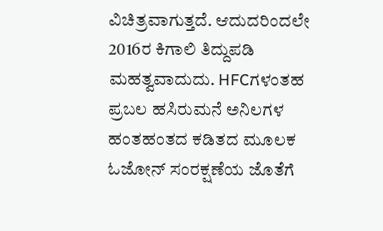ವಿಚಿತ್ರವಾಗುತ್ತದೆ. ಆದುದರಿಂದಲೇ 2016ರ ಕಿಗಾಲಿ ತಿದ್ದುಪಡಿ ಮಹತ್ವವಾದುದು. HFCಗಳಂತಹ ಪ್ರಬಲ ಹಸಿರುಮನೆ ಅನಿಲಗಳ ಹಂತಹಂತದ ಕಡಿತದ ಮೂಲಕ ಓಜೋನ್ ಸಂರಕ್ಷಣೆಯ ಜೊತೆಗೆ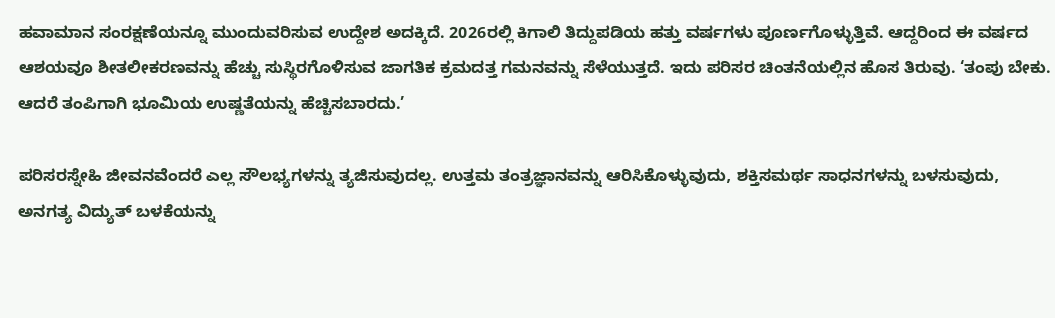ಹವಾಮಾನ ಸಂರಕ್ಷಣೆಯನ್ನೂ ಮುಂದುವರಿಸುವ ಉದ್ದೇಶ ಅದಕ್ಕಿದೆ. 2026ರಲ್ಲಿ ಕಿಗಾಲಿ ತಿದ್ದುಪಡಿಯ ಹತ್ತು ವರ್ಷಗಳು ಪೂರ್ಣಗೊಳ್ಳುತ್ತಿವೆ. ಆದ್ದರಿಂದ ಈ ವರ್ಷದ ಆಶಯವೂ ಶೀತಲೀಕರಣವನ್ನು ಹೆಚ್ಚು ಸುಸ್ಥಿರಗೊಳಿಸುವ ಜಾಗತಿಕ ಕ್ರಮದತ್ತ ಗಮನವನ್ನು ಸೆಳೆಯುತ್ತದೆ. ಇದು ಪರಿಸರ ಚಿಂತನೆಯಲ್ಲಿನ ಹೊಸ ತಿರುವು. ‘ತಂಪು ಬೇಕು. ಆದರೆ ತಂಪಿಗಾಗಿ ಭೂಮಿಯ ಉಷ್ಣತೆಯನ್ನು ಹೆಚ್ಚಿಸಬಾರದು.’

ಪರಿಸರಸ್ನೇಹಿ ಜೀವನವೆಂದರೆ ಎಲ್ಲ ಸೌಲಭ್ಯಗಳನ್ನು ತ್ಯಜಿಸುವುದಲ್ಲ. ಉತ್ತಮ ತಂತ್ರಜ್ಞಾನವನ್ನು ಆರಿಸಿಕೊಳ್ಳುವುದು, ಶಕ್ತಿಸಮರ್ಥ ಸಾಧನಗಳನ್ನು ಬಳಸುವುದು, ಅನಗತ್ಯ ವಿದ್ಯುತ್ ಬಳಕೆಯನ್ನು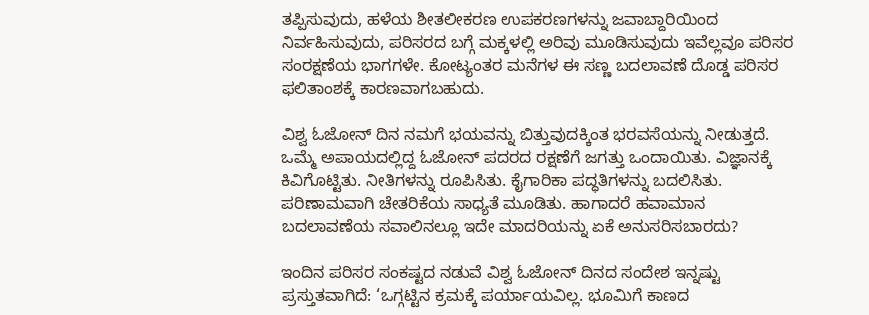ತಪ್ಪಿಸುವುದು, ಹಳೆಯ ಶೀತಲೀಕರಣ ಉಪಕರಣಗಳನ್ನು ಜವಾಬ್ದಾರಿಯಿಂದ ನಿರ್ವಹಿಸುವುದು, ಪರಿಸರದ ಬಗ್ಗೆ ಮಕ್ಕಳಲ್ಲಿ ಅರಿವು ಮೂಡಿಸುವುದು ಇವೆಲ್ಲವೂ ಪರಿಸರ ಸಂರಕ್ಷಣೆಯ ಭಾಗಗಳೇ. ಕೋಟ್ಯಂತರ ಮನೆಗಳ ಈ ಸಣ್ಣ ಬದಲಾವಣೆ ದೊಡ್ಡ ಪರಿಸರ ಫಲಿತಾಂಶಕ್ಕೆ ಕಾರಣವಾಗಬಹುದು.

ವಿಶ್ವ ಓಜೋನ್ ದಿನ ನಮಗೆ ಭಯವನ್ನು ಬಿತ್ತುವುದಕ್ಕಿಂತ ಭರವಸೆಯನ್ನು ನೀಡುತ್ತದೆ. ಒಮ್ಮೆ ಅಪಾಯದಲ್ಲಿದ್ದ ಓಜೋನ್ ಪದರದ ರಕ್ಷಣೆಗೆ ಜಗತ್ತು ಒಂದಾಯಿತು. ವಿಜ್ಞಾನಕ್ಕೆ ಕಿವಿಗೊಟ್ಟಿತು. ನೀತಿಗಳನ್ನು ರೂಪಿಸಿತು. ಕೈಗಾರಿಕಾ ಪದ್ಧತಿಗಳನ್ನು ಬದಲಿಸಿತು. ಪರಿಣಾಮವಾಗಿ ಚೇತರಿಕೆಯ ಸಾಧ್ಯತೆ ಮೂಡಿತು. ಹಾಗಾದರೆ ಹವಾಮಾನ ಬದಲಾವಣೆಯ ಸವಾಲಿನಲ್ಲೂ ಇದೇ ಮಾದರಿಯನ್ನು ಏಕೆ ಅನುಸರಿಸಬಾರದು?

ಇಂದಿನ ಪರಿಸರ ಸಂಕಷ್ಟದ ನಡುವೆ ವಿಶ್ವ ಓಜೋನ್ ದಿನದ ಸಂದೇಶ ಇನ್ನಷ್ಟು ಪ್ರಸ್ತುತವಾಗಿದೆ: ‘ಒಗ್ಗಟ್ಟಿನ ಕ್ರಮಕ್ಕೆ ಪರ್ಯಾಯವಿಲ್ಲ. ಭೂಮಿಗೆ ಕಾಣದ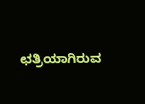ಛತ್ರಿಯಾಗಿರುವ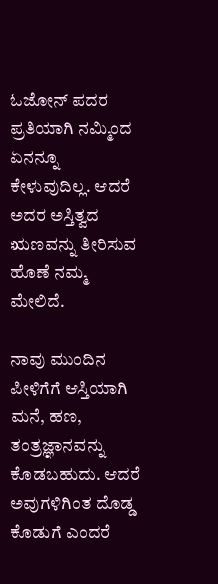ಓಜೋನ್ ಪದರ ಪ್ರತಿಯಾಗಿ ನಮ್ಮಿಂದ ಏನನ್ನೂ ಕೇಳುವುದಿಲ್ಲ. ಆದರೆ ಅದರ ಅಸ್ತಿತ್ವದ ಋಣವನ್ನು ತೀರಿಸುವ ಹೊಣೆ ನಮ್ಮ ಮೇಲಿದೆ.

ನಾವು ಮುಂದಿನ ಪೀಳಿಗೆಗೆ ಆಸ್ತಿಯಾಗಿ ಮನೆ, ಹಣ, ತಂತ್ರಜ್ಞಾನವನ್ನು ಕೊಡಬಹುದು. ಆದರೆ ಅವುಗಳಿಗಿಂತ ದೊಡ್ಡ ಕೊಡುಗೆ ಎಂದರೆ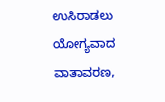ಉಸಿರಾಡಲು ಯೋಗ್ಯವಾದ ವಾತಾವರಣ,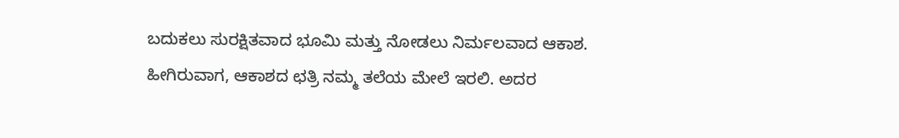ಬದುಕಲು ಸುರಕ್ಷಿತವಾದ ಭೂಮಿ ಮತ್ತು ನೋಡಲು ನಿರ್ಮಲವಾದ ಆಕಾಶ. ಹೀಗಿರುವಾಗ, ಆಕಾಶದ ಛತ್ರಿ ನಮ್ಮ ತಲೆಯ ಮೇಲೆ ಇರಲಿ. ಅದರ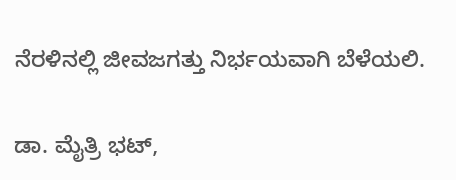ನೆರಳಿನಲ್ಲಿ ಜೀವಜಗತ್ತು ನಿರ್ಭಯವಾಗಿ ಬೆಳೆಯಲಿ.

ಡಾ. ಮೈತ್ರಿ ಭಟ್,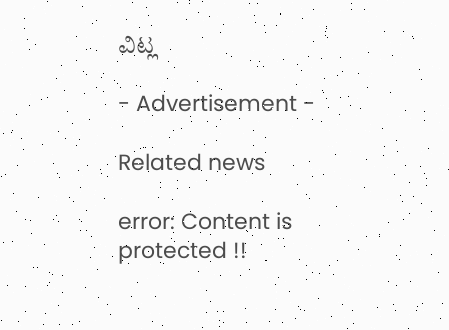ವಿಟ್ಲ

- Advertisement -

Related news

error: Content is protected !!